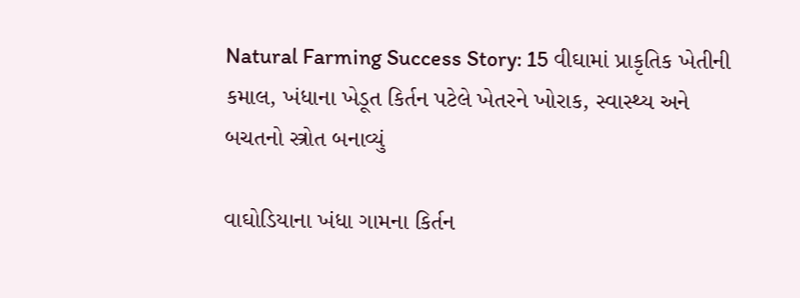Natural Farming Success Story: 15 વીઘામાં પ્રાકૃતિક ખેતીની કમાલ, ખંધાના ખેડૂત કિર્તન પટેલે ખેતરને ખોરાક, સ્વાસ્થ્ય અને બચતનો સ્ત્રોત બનાવ્યું

વાઘોડિયાના ખંધા ગામના કિર્તન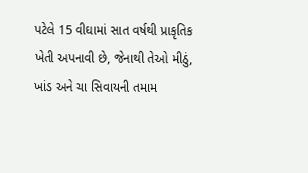પટેલે 15 વીઘામાં સાત વર્ષથી પ્રાકૃતિક ખેતી અપનાવી છે, જેનાથી તેઓ મીઠું, ખાંડ અને ચા સિવાયની તમામ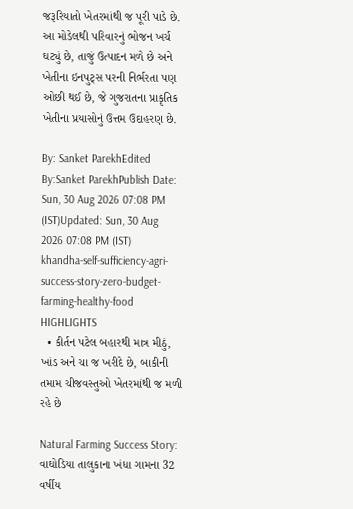જરૂરિયાતો ખેતરમાંથી જ પૂરી પાડે છે. આ મોડેલથી પરિવારનું ભોજન ખર્ચ ઘટ્યું છે, તાજું ઉત્પાદન મળે છે અને ખેતીના ઇનપુટ્સ પરની નિર્ભરતા પણ ઓછી થઈ છે, જે ગુજરાતના પ્રાકૃતિક ખેતીના પ્રયાસોનું ઉત્તમ ઉદાહરણ છે.

By: Sanket ParekhEdited By:Sanket ParekhPublish Date: Sun, 30 Aug 2026 07:08 PM (IST)Updated: Sun, 30 Aug 2026 07:08 PM (IST)
khandha-self-sufficiency-agri-success-story-zero-budget-farming-healthy-food
HIGHLIGHTS
  • કીર્તન પટેલ બહારથી માત્ર મીઠું, ખાંડ અને ચા જ ખરીદે છે, બાકીની તમામ ચીજવસ્તુઓ ખેતરમાંથી જ મળી રહે છે

Natural Farming Success Story: વાઘોડિયા તાલુકાના ખંધા ગામના 32 વર્ષીય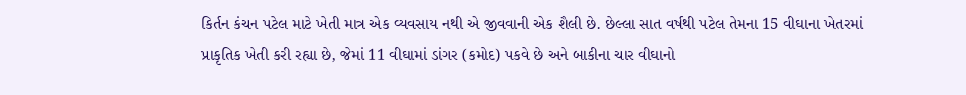કિર્તન કંચન પટેલ માટે ખેતી માત્ર એક વ્યવસાય નથી એ જીવવાની એક શૈલી છે. છેલ્લા સાત વર્ષથી પટેલ તેમના 15 વીઘાના ખેતરમાં પ્રાકૃતિક ખેતી કરી રહ્યા છે, જેમાં 11 વીઘામાં ડાંગર (કમોદ) પકવે છે અને બાકીના ચાર વીઘાનો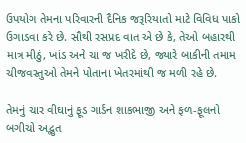ઉપયોગ તેમના પરિવારની દૈનિક જરૂરિયાતો માટે વિવિધ પાકો ઉગાડવા કરે છે. સૌથી રસપ્રદ વાત એ છે કે, તેઓ બહારથી માત્ર મીઠું, ખાંડ અને ચા જ ખરીદે છે, જ્યારે બાકીની તમામ ચીજવસ્તુઓ તેમને પોતાના ખેતરમાંથી જ મળી રહે છે.

તેમનું ચાર વીઘાનું ફૂડ ગાર્ડન શાકભાજી અને ફળ-ફૂલનો બગીચો અદ્ભુત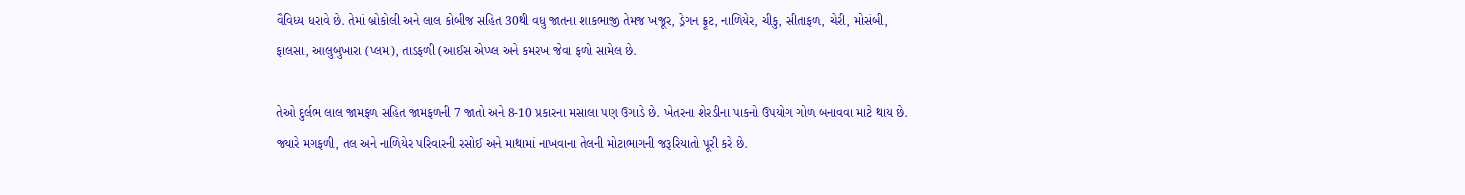વૈવિધ્ય ધરાવે છે. તેમાં બ્રોકોલી અને લાલ કોબીજ સહિત 30થી વધુ જાતના શાકભાજી તેમજ ખજૂર, ડ્રેગન ફ્રૂટ, નાળિયેર, ચીકુ, સીતાફળ, ચેરી, મોસંબી, ફાલસા, આલુબુખારા (પ્લમ), તાડફળી (આઈસ એપ્પ્લ અને કમરખ જેવા ફળો સામેલ છે.

તેઓ દુર્લભ લાલ જામફળ સહિત જામફળની 7 જાતો અને 8-10 પ્રકારના મસાલા પણ ઉગાડે છે. ખેતરના શેરડીના પાકનો ઉપયોગ ગોળ બનાવવા માટે થાય છે. જ્યારે મગફળી, તલ અને નાળિયેર પરિવારની રસોઈ અને માથામાં નાખવાના તેલની મોટાભાગની જરૂરિયાતો પૂરી કરે છે.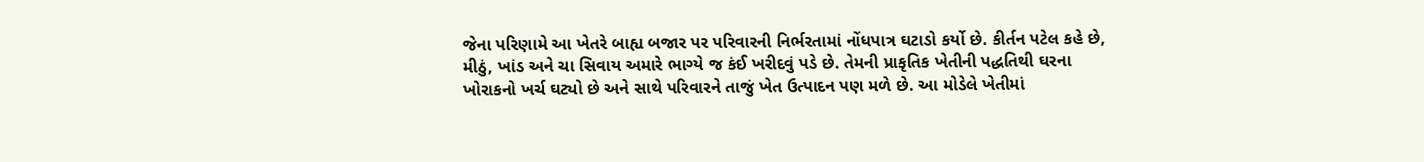જેના પરિણામે આ ખેતરે બાહ્ય બજાર પર પરિવારની નિર્ભરતામાં નોંધપાત્ર ઘટાડો કર્યો છે. કીર્તન પટેલ કહે છે, મીઠું, ખાંડ અને ચા સિવાય અમારે ભાગ્યે જ કંઈ ખરીદવું પડે છે. તેમની પ્રાકૃતિક ખેતીની પદ્ધતિથી ઘરના ખોરાકનો ખર્ચ ઘટ્યો છે અને સાથે પરિવારને તાજું ખેત ઉત્પાદન પણ મળે છે. આ મોડેલે ખેતીમાં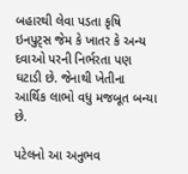બહારથી લેવા પડતા કૃષિ ઇનપુટ્સ જેમ કે ખાતર કે અન્ય દવાઓ પરની નિર્ભરતા પણ ઘટાડી છે. જેનાથી ખેતીના આર્થિક લાભો વધુ મજબૂત બન્યા છે.

પટેલનો આ અનુભવ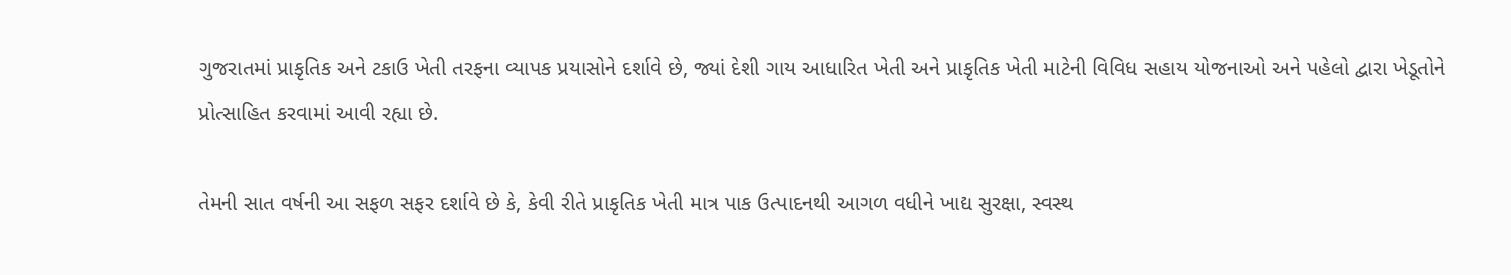ગુજરાતમાં પ્રાકૃતિક અને ટકાઉ ખેતી તરફના વ્યાપક પ્રયાસોને દર્શાવે છે, જ્યાં દેશી ગાય આધારિત ખેતી અને પ્રાકૃતિક ખેતી માટેની વિવિધ સહાય યોજનાઓ અને પહેલો દ્વારા ખેડૂતોને પ્રોત્સાહિત કરવામાં આવી રહ્યા છે.

તેમની સાત વર્ષની આ સફળ સફર દર્શાવે છે કે, કેવી રીતે પ્રાકૃતિક ખેતી માત્ર પાક ઉત્પાદનથી આગળ વધીને ખાદ્ય સુરક્ષા, સ્વસ્થ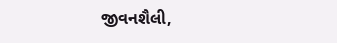જીવનશૈલી,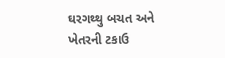ઘરગથ્થુ બચત અને ખેતરની ટકાઉ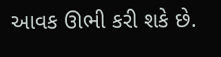આવક ઊભી કરી શકે છે.